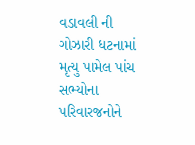વડાવલી ની ગોઝારી ધટનામાં મૃત્યુ પામેલ પાંચ સભ્યોના પરિવારજનોને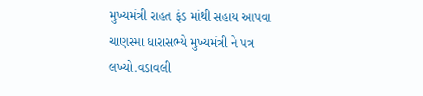મુખ્યમંત્રી રાહત ફંડ માંથી સહાય આપવા ચાણસ્મા ધારાસભ્યે મુખ્યમંત્રી ને પત્ર લખ્યો.વડાવલી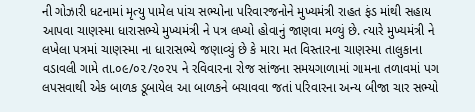ની ગોઝારી ધટનામાં મૃત્યુ પામેલ પાંચ સભ્યોના પરિવારજનોને મુખ્યમંત્રી રાહત ફંડ માંથી સહાય આપવા ચાણસ્મા ધારાસભ્યે મુખ્યમંત્રી ને પત્ર લખ્યો હોવાનું જાણવા મળ્યું છે. ત્યારે મુખ્યમંત્રી ને લખેલા પત્રમાં ચાણસ્મા ના ધારાસભ્યે જણાવ્યું છે કે મારા મત વિસ્તારના ચાણસ્મા તાલુકાના વડાવલી ગામે તા.૦૯/૦૨/૨૦૨૫ ને રવિવારના રોજ સાંજના સમયગાળામાં ગામના તળાવમાં પગ લપસવાથી એક બાળક ડૂબાયેલ આ બાળકને બચાવવા જતાં પરિવારના અન્ય બીજા ચાર સભ્યો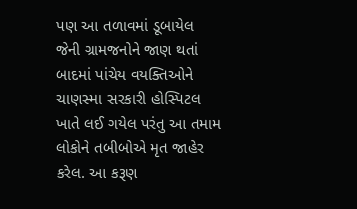પણ આ તળાવમાં ડૂબાયેલ જેની ગ્રામજનોને જાણ થતાં બાદમાં પાંચેય વયક્તિઓને ચાણસ્મા સરકારી હોસ્પિટલ ખાતે લઈ ગયેલ પરંતુ આ તમામ લોકોને તબીબોએ મૃત જાહેર કરેલ. આ કરૂણ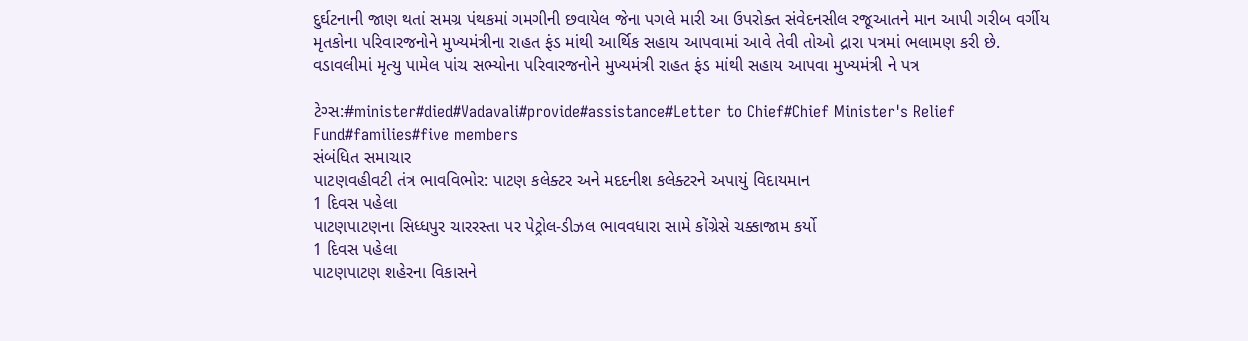દુર્ઘટનાની જાણ થતાં સમગ્ર પંથકમાં ગમગીની છવાયેલ જેના પગલે મારી આ ઉપરોક્ત સંવેદનસીલ રજૂઆતને માન આપી ગરીબ વર્ગીય મૃતકોના પરિવારજનોને મુખ્યમંત્રીના રાહત ફંડ માંથી આર્થિક સહાય આપવામાં આવે તેવી તોઓ દ્રારા પત્રમાં ભલામણ કરી છે.
વડાવલીમાં મૃત્યુ પામેલ પાંચ સભ્યોના પરિવારજનોને મુખ્યમંત્રી રાહત ફંડ માંથી સહાય આપવા મુખ્યમંત્રી ને પત્ર

ટેગ્સ:#minister#died#Vadavali#provide#assistance#Letter to Chief#Chief Minister's Relief Fund#families#five members
સંબંધિત સમાચાર
પાટણવહીવટી તંત્ર ભાવવિભોર: પાટણ કલેક્ટર અને મદદનીશ કલેક્ટરને અપાયું વિદાયમાન
1 દિવસ પહેલા
પાટણપાટણના સિધ્ધપુર ચારરસ્તા પર પેટ્રોલ-ડીઝલ ભાવવધારા સામે કોંગ્રેસે ચક્કાજામ કર્યો
1 દિવસ પહેલા
પાટણપાટણ શહેરના વિકાસને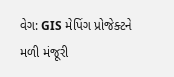વેગ: GIS મેપિંગ પ્રોજેક્ટને મળી મંજૂરી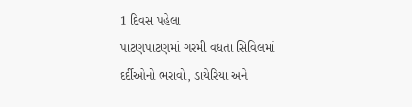1 દિવસ પહેલા
પાટણપાટણમાં ગરમી વધતા સિવિલમાં દર્દીઓનો ભરાવો, ડાયેરિયા અને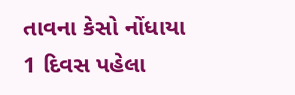તાવના કેસો નોંધાયા
1 દિવસ પહેલા